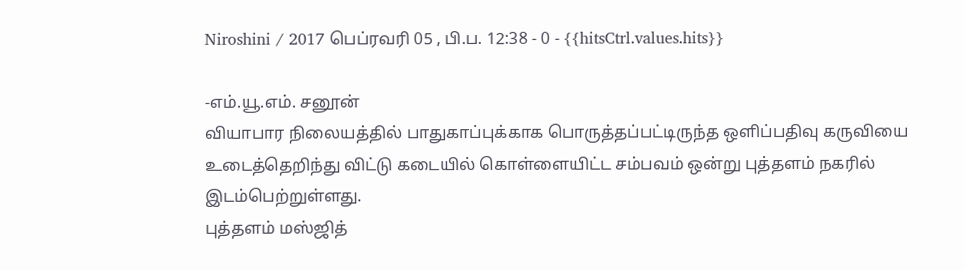Niroshini / 2017 பெப்ரவரி 05 , பி.ப. 12:38 - 0 - {{hitsCtrl.values.hits}}

-எம்.யூ.எம். சனூன்
வியாபார நிலையத்தில் பாதுகாப்புக்காக பொருத்தப்பட்டிருந்த ஒளிப்பதிவு கருவியை உடைத்தெறிந்து விட்டு கடையில் கொள்ளையிட்ட சம்பவம் ஒன்று புத்தளம் நகரில் இடம்பெற்றுள்ளது.
புத்தளம் மஸ்ஜித்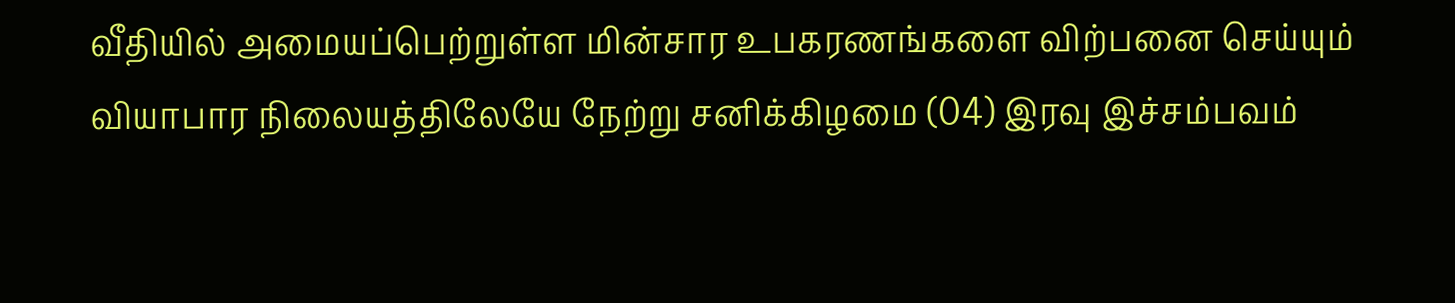வீதியில் அமையப்பெற்றுள்ள மின்சார உபகரணங்களை விற்பனை செய்யும் வியாபார நிலையத்திலேயே நேற்று சனிக்கிழமை (04) இரவு இச்சம்பவம்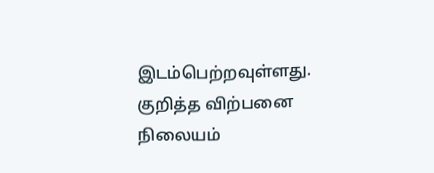இடம்பெற்றவுள்ளது.
குறித்த விற்பனை நிலையம்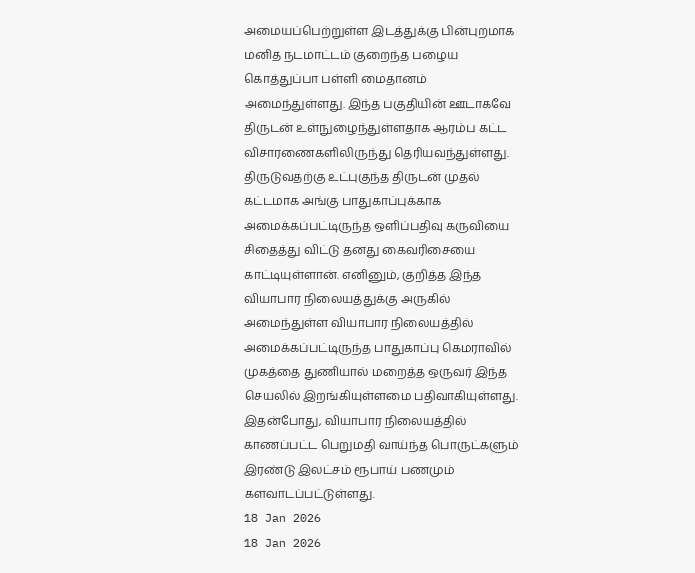அமையப்பெற்றுள்ள இடத்துக்கு பின்புறமாக மனித நடமாட்டம் குறைந்த பழைய கொத்துப்பா பள்ளி மைதானம் அமைந்துள்ளது. இந்த பகுதியின் ஊடாகவே திருடன் உள்நுழைந்துள்ளதாக ஆரம்ப கட்ட விசாரணைகளிலிருந்து தெரியவந்துள்ளது.
திருடுவதற்கு உட்புகுந்த திருடன் முதல் கட்டமாக அங்கு பாதுகாப்புக்காக அமைக்கப்பட்டிருந்த ஒளிப்பதிவு கருவியை சிதைத்து விட்டு தனது கைவரிசையை காட்டியுள்ளான். எனினும், குறித்த இந்த வியாபார நிலையத்துக்கு அருகில் அமைந்துள்ள வியாபார நிலையத்தில் அமைக்கப்பட்டிருந்த பாதுகாப்பு கெமராவில் முகத்தை துணியால் மறைத்த ஒருவர் இந்த செயலில் இறங்கியுள்ளமை பதிவாகியுள்ளது.
இதன்போது, வியாபார நிலையத்தில் காணப்பட்ட பெறுமதி வாய்ந்த பொருட்களும் இரண்டு இலட்சம் ரூபாய் பணமும் களவாடப்பட்டுள்ளது.
18 Jan 2026
18 Jan 2026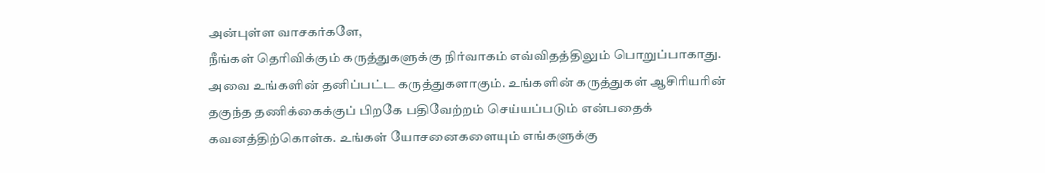அன்புள்ள வாசகர்களே,
நீங்கள் தெரிவிக்கும் கருத்துகளுக்கு நிர்வாகம் எவ்விதத்திலும் பொறுப்பாகாது. அவை உங்களின் தனிப்பட்ட கருத்துகளாகும். உங்களின் கருத்துகள் ஆசிரியரின் தகுந்த தணிக்கைக்குப் பிறகே பதிவேற்றம் செய்யப்படும் என்பதைக் கவனத்திற்கொள்க. உங்கள் யோசனைகளையும் எங்களுக்கு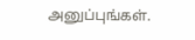அனுப்புங்கள்.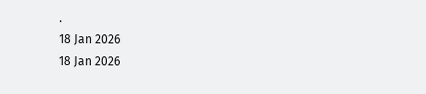.
18 Jan 2026
18 Jan 2026